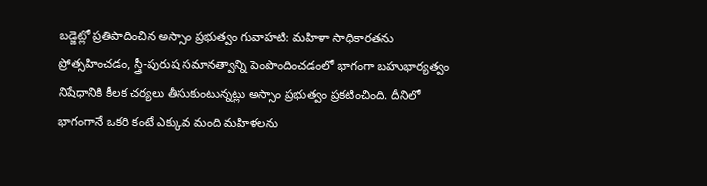బడ్జెట్లో ప్రతిపాదించిన అస్సాం ప్రభుత్వం గువాహటి: మహిళా సాధికారతను ప్రోత్సహించడం, స్త్రీ-పురుష సమానత్వాన్ని పెంపొందించడంలో భాగంగా బహుభార్యత్వం నిషేధానికి కీలక చర్యలు తీసుకుంటున్నట్లు అస్సాం ప్రభుత్వం ప్రకటించింది. దీనిలో భాగంగానే ఒకరి కంటే ఎక్కువ మంది మహిళలను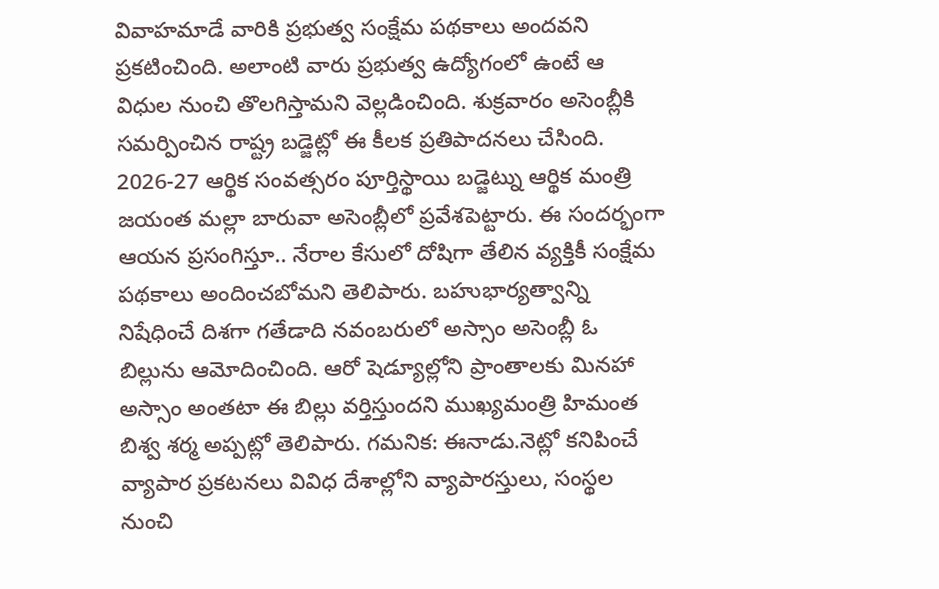వివాహమాడే వారికి ప్రభుత్వ సంక్షేమ పథకాలు అందవని ప్రకటించింది. అలాంటి వారు ప్రభుత్వ ఉద్యోగంలో ఉంటే ఆ విధుల నుంచి తొలగిస్తామని వెల్లడించింది. శుక్రవారం అసెంబ్లీకి సమర్పించిన రాష్ట్ర బడ్జెట్లో ఈ కీలక ప్రతిపాదనలు చేసింది. 2026-27 ఆర్థిక సంవత్సరం పూర్తిస్థాయి బడ్జెట్ను ఆర్థిక మంత్రి జయంత మల్లా బారువా అసెంబ్లీలో ప్రవేశపెట్టారు. ఈ సందర్భంగా ఆయన ప్రసంగిస్తూ.. నేరాల కేసులో దోషిగా తేలిన వ్యక్తికీ సంక్షేమ పథకాలు అందించబోమని తెలిపారు. బహుభార్యత్వాన్ని నిషేధించే దిశగా గతేడాది నవంబరులో అస్సాం అసెంబ్లీ ఓ బిల్లును ఆమోదించింది. ఆరో షెడ్యూల్లోని ప్రాంతాలకు మినహా అస్సాం అంతటా ఈ బిల్లు వర్తిస్తుందని ముఖ్యమంత్రి హిమంత బిశ్వ శర్మ అప్పట్లో తెలిపారు. గమనిక: ఈనాడు.నెట్లో కనిపించే వ్యాపార ప్రకటనలు వివిధ దేశాల్లోని వ్యాపారస్తులు, సంస్థల నుంచి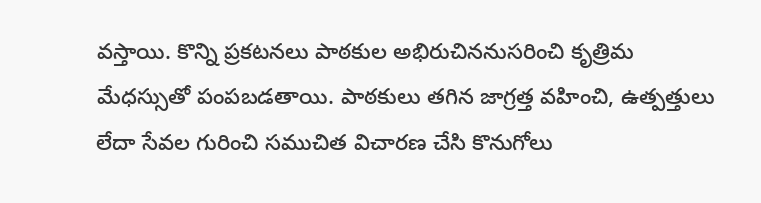వస్తాయి. కొన్ని ప్రకటనలు పాఠకుల అభిరుచిననుసరించి కృత్రిమ మేధస్సుతో పంపబడతాయి. పాఠకులు తగిన జాగ్రత్త వహించి, ఉత్పత్తులు లేదా సేవల గురించి సముచిత విచారణ చేసి కొనుగోలు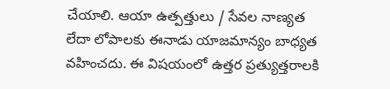చేయాలి. ఆయా ఉత్పత్తులు / సేవల నాణ్యత లేదా లోపాలకు ఈనాడు యాజమాన్యం బాధ్యత వహించదు. ఈ విషయంలో ఉత్తర ప్రత్యుత్తరాలకి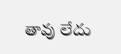తావు లేదు